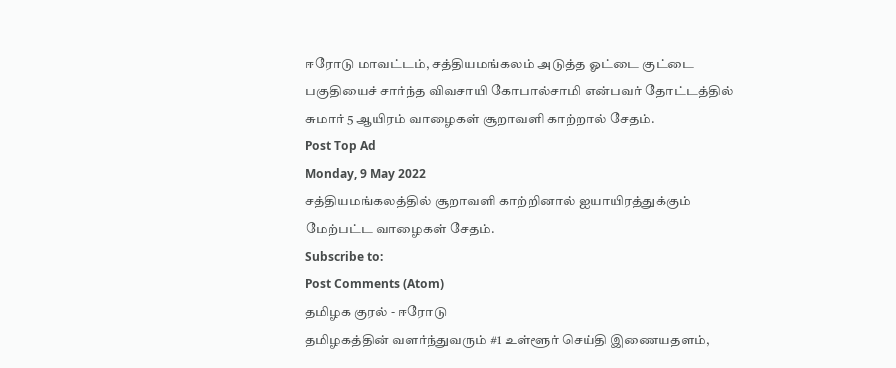ஈரோடு மாவட்டம், சத்தியமங்கலம் அடுத்த ஓட்டை குட்டை பகுதியைச் சார்ந்த விவசாயி கோபால்சாமி என்பவர் தோட்டத்தில் சுமார் 5 ஆயிரம் வாழைகள் சூறாவளி காற்றால் சேதம்.
Post Top Ad
Monday, 9 May 2022
சத்தியமங்கலத்தில் சூறாவளி காற்றினால் ஐயாயிரத்துக்கும் மேற்பட்ட வாழைகள் சேதம்.
Subscribe to:
Post Comments (Atom)
தமிழக குரல் - ஈரோடு
தமிழகத்தின் வளர்ந்துவரும் #1 உள்ளூர் செய்தி இணையதளம்,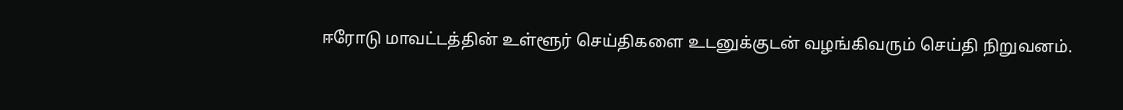ஈரோடு மாவட்டத்தின் உள்ளூர் செய்திகளை உடனுக்குடன் வழங்கிவரும் செய்தி நிறுவனம்.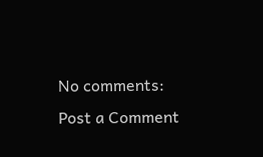No comments:
Post a Comment